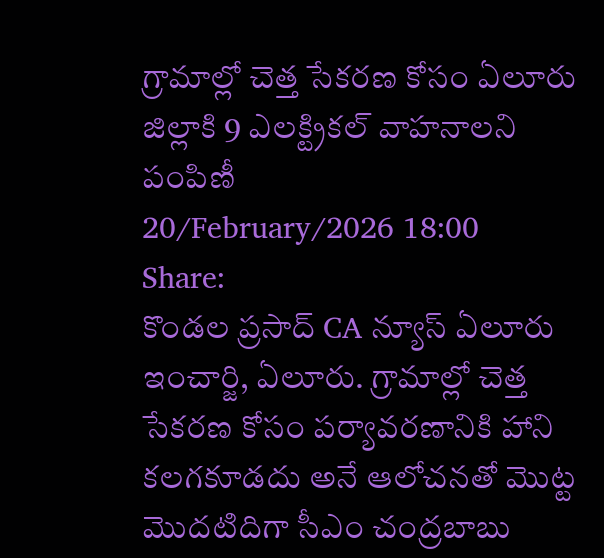గ్రామాల్లో చెత్త సేకరణ కోసం ఏలూరు జిల్లాకి 9 ఎలక్ట్రికల్ వాహనాలని పంపిణీ
20/February/2026 18:00
Share:
కొండల ప్రసాద్ CA న్యూస్ ఏలూరు ఇంచార్జి, ఏలూరు. గ్రామాల్లో చెత్త సేకరణ కోసం పర్యావరణానికి హాని కలగకూడదు అనే ఆలోచనతో మొట్ట మొదటిదిగా సీఎం చంద్రబాబు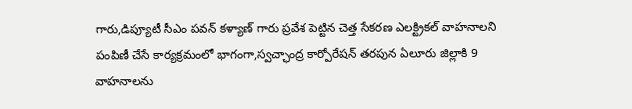గారు,డిప్యూటీ సీఎం పవన్ కళ్యాణ్ గారు ప్రవేశ పెట్టిన చెత్త సేకరణ ఎలక్ట్రికల్ వాహనాలని పంపిణీ చేసే కార్యక్రమంలో భాగంగా,స్వచ్ఛాంద్ర కార్పోరేషన్ తరపున ఏలూరు జిల్లాకి 9 వాహనాలను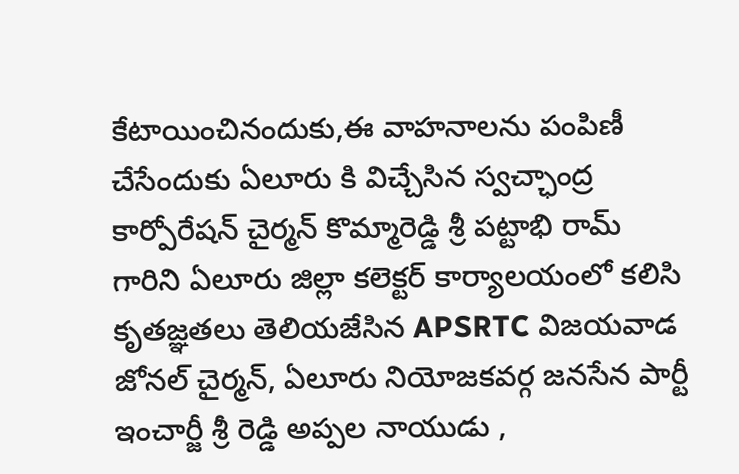కేటాయించినందుకు,ఈ వాహనాలను పంపిణీ చేసేందుకు ఏలూరు కి విచ్చేసిన స్వచ్ఛాంద్ర కార్పోరేషన్ చైర్మన్ కొమ్మారెడ్డి శ్రీ పట్టాభి రామ్ గారిని ఏలూరు జిల్లా కలెక్టర్ కార్యాలయంలో కలిసి కృతజ్ఞతలు తెలియజేసిన APSRTC విజయవాడ జోనల్ చైర్మన్, ఏలూరు నియోజకవర్గ జనసేన పార్టీ ఇంచార్జీ శ్రీ రెడ్డి అప్పల నాయుడు ,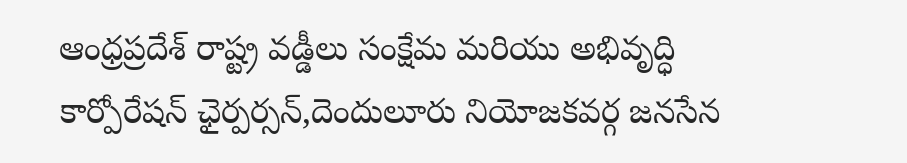ఆంధ్రప్రదేశ్ రాష్ట్ర వడ్డీలు సంక్షేమ మరియు అభివృద్ధి కార్పోరేషన్ ఛైర్పర్సన్,దెందులూరు నియోజకవర్గ జనసేన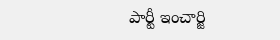పార్టీ ఇంచార్జి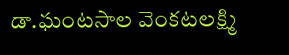డా.ఘంటసాల వెంకటలక్ష్మి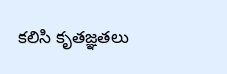కలిసి కృతజ్ఞతలు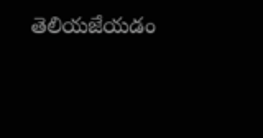తెలియజేయడం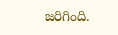జరిగింది.